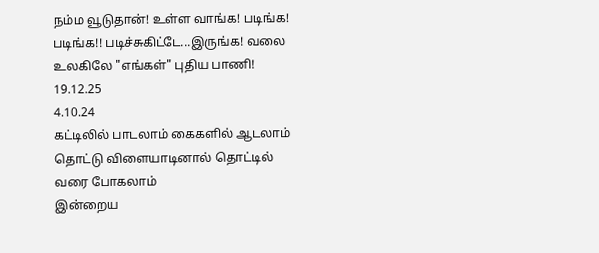நம்ம வூடுதான்! உள்ள வாங்க! படிங்க! படிங்க!! படிச்சுகிட்டே...இருங்க! வலை உலகிலே "எங்கள்" புதிய பாணி!
19.12.25
4.10.24
கட்டிலில் பாடலாம் கைகளில் ஆடலாம் தொட்டு விளையாடினால் தொட்டில் வரை போகலாம்
இன்றைய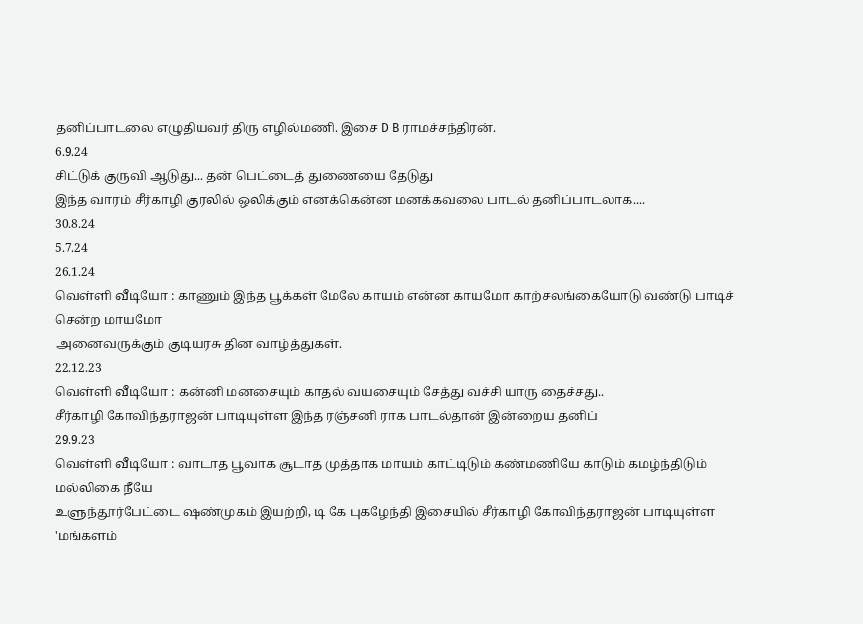தனிப்பாடலை எழுதியவர் திரு எழில்மணி. இசை D B ராமச்சந்திரன்.
6.9.24
சிட்டுக் குருவி ஆடுது... தன் பெட்டைத் துணையை தேடுது
இந்த வாரம் சீர்காழி குரலில் ஒலிக்கும் எனக்கென்ன மனக்கவலை பாடல் தனிப்பாடலாக....
30.8.24
5.7.24
26.1.24
வெள்ளி வீடியோ : காணும் இந்த பூக்கள் மேலே காயம் என்ன காயமோ காற்சலங்கையோடு வண்டு பாடிச் சென்ற மாயமோ
அனைவருக்கும் குடியரசு தின வாழ்த்துகள்.
22.12.23
வெள்ளி வீடியோ : கன்னி மனசையும் காதல் வயசையும் சேத்து வச்சி யாரு தைச்சது..
சீர்காழி கோவிந்தராஜன் பாடியுள்ள இந்த ரஞ்சனி ராக பாடல்தான் இன்றைய தனிப்
29.9.23
வெள்ளி வீடியோ : வாடாத பூவாக சூடாத முத்தாக மாயம் காட்டிடும் கண்மணியே காடும் கமழ்ந்திடும் மல்லிகை நீயே
உளுந்தூர்பேட்டை ஷண்முகம் இயற்றி, டி கே புகழேந்தி இசையில் சீர்காழி கோவிந்தராஜன் பாடியுள்ள 'மங்களம்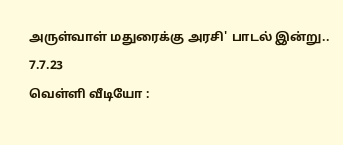அருள்வாள் மதுரைக்கு அரசி' பாடல் இன்று..
7.7.23
வெள்ளி வீடியோ :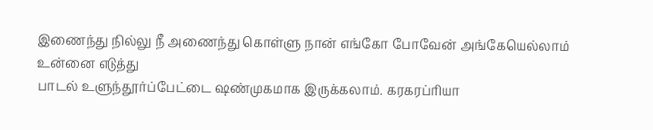இணைந்து நில்லு நீ அணைந்து கொள்ளு நான் எங்கோ போவேன் அங்கேயெல்லாம் உன்னை எடுத்து
பாடல் உளுந்தூர்ப்பேட்டை ஷண்முகமாக இருக்கலாம். கரகரப்ரியா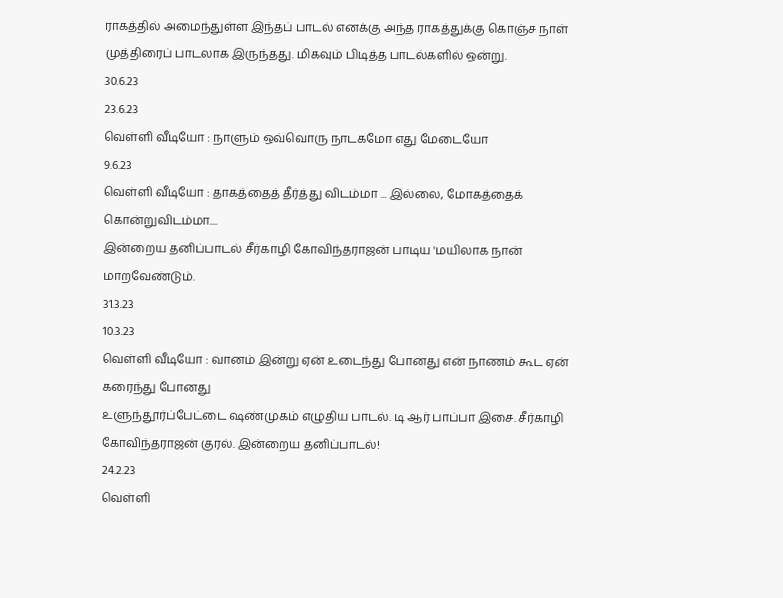ராகத்தில் அமைந்துள்ள இந்தப் பாடல் எனக்கு அந்த ராகத்துக்கு கொஞ்ச நாள் முத்திரைப் பாடலாக இருந்தது. மிகவும் பிடித்த பாடல்களில் ஒன்று.
30.6.23
23.6.23
வெள்ளி வீடியோ : நாளும் ஒவ்வொரு நாடகமோ எது மேடையோ
9.6.23
வெள்ளி வீடியோ : தாகத்தைத் தீர்த்து விடம்மா ... இல்லை, மோகத்தைக் கொன்றுவிடம்மா....
இன்றைய தனிப்பாடல் சீர்காழி கோவிந்தராஜன் பாடிய 'மயிலாக நான் மாறவேண்டும்.
31.3.23
10.3.23
வெள்ளி வீடியோ : வானம் இன்று ஏன் உடைந்து போனது என் நாணம் கூட ஏன் கரைந்து போனது
உளுந்தூர்ப்பேட்டை ஷண்முகம் எழுதிய பாடல். டி ஆர் பாப்பா இசை. சீர்காழி கோவிந்தராஜன் குரல். இன்றைய தனிப்பாடல்!
24.2.23
வெள்ளி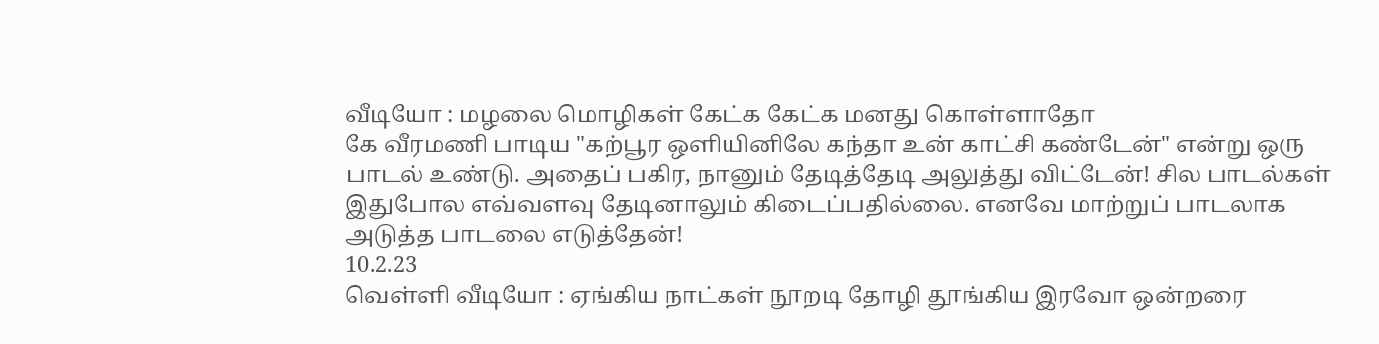வீடியோ : மழலை மொழிகள் கேட்க கேட்க மனது கொள்ளாதோ
கே வீரமணி பாடிய "கற்பூர ஒளியினிலே கந்தா உன் காட்சி கண்டேன்" என்று ஒரு பாடல் உண்டு. அதைப் பகிர, நானும் தேடித்தேடி அலுத்து விட்டேன்! சில பாடல்கள் இதுபோல எவ்வளவு தேடினாலும் கிடைப்பதில்லை. எனவே மாற்றுப் பாடலாக அடுத்த பாடலை எடுத்தேன்!
10.2.23
வெள்ளி வீடியோ : ஏங்கிய நாட்கள் நூறடி தோழி தூங்கிய இரவோ ஒன்றரை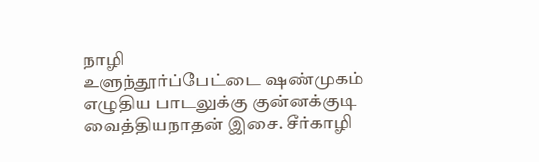நாழி
உளுந்தூர்ப்பேட்டை ஷண்முகம் எழுதிய பாடலுக்கு குன்னக்குடி வைத்தியநாதன் இசை. சீர்காழி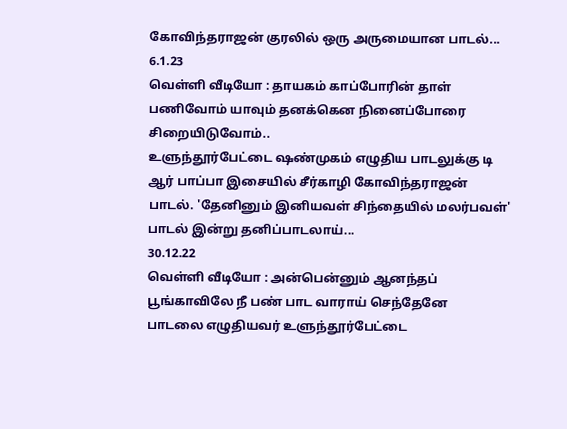கோவிந்தராஜன் குரலில் ஒரு அருமையான பாடல்...
6.1.23
வெள்ளி வீடியோ : தாயகம் காப்போரின் தாள் பணிவோம் யாவும் தனக்கென நினைப்போரை சிறையிடுவோம்..
உளுந்தூர்பேட்டை ஷண்முகம் எழுதிய பாடலுக்கு டி ஆர் பாப்பா இசையில் சீர்காழி கோவிந்தராஜன் பாடல். 'தேனினும் இனியவள் சிந்தையில் மலர்பவள்' பாடல் இன்று தனிப்பாடலாய்...
30.12.22
வெள்ளி வீடியோ : அன்பென்னும் ஆனந்தப் பூங்காவிலே நீ பண் பாட வாராய் செந்தேனே
பாடலை எழுதியவர் உளுந்தூர்பேட்டை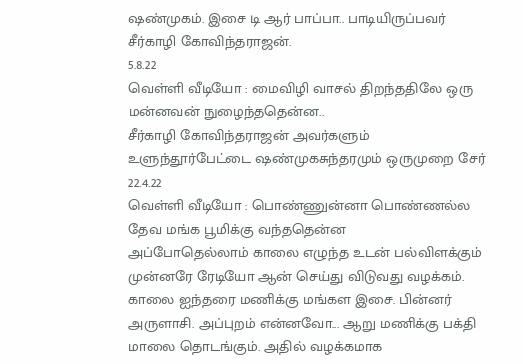ஷண்முகம். இசை டி ஆர் பாப்பா.. பாடியிருப்பவர் சீர்காழி கோவிந்தராஜன்.
5.8.22
வெள்ளி வீடியோ : மைவிழி வாசல் திறந்ததிலே ஒரு மன்னவன் நுழைந்ததென்ன..
சீர்காழி கோவிந்தராஜன் அவர்களும் உளுந்தூர்பேட்டை ஷண்முகசுந்தரமும் ஒருமுறை சேர்
22.4.22
வெள்ளி வீடியோ : பொண்ணுன்னா பொண்ணல்ல தேவ மங்க பூமிக்கு வந்ததென்ன
அப்போதெல்லாம் காலை எழுந்த உடன் பல்விளக்கும் முன்னரே ரேடியோ ஆன் செய்து விடுவது வழக்கம். காலை ஐந்தரை மணிக்கு மங்கள இசை. பின்னர் அருளாசி. அப்புறம் என்னவோ... ஆறு மணிக்கு பக்தி மாலை தொடங்கும். அதில் வழக்கமாக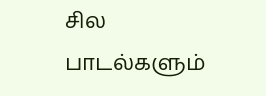சில பாடல்களும்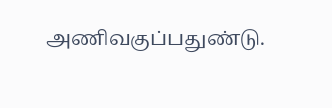அணிவகுப்பதுண்டு.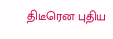திடீரென புதிய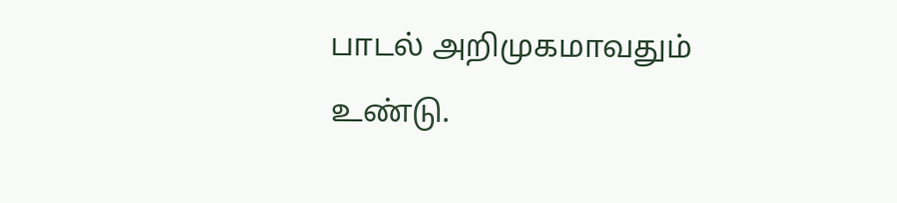பாடல் அறிமுகமாவதும் உண்டு.